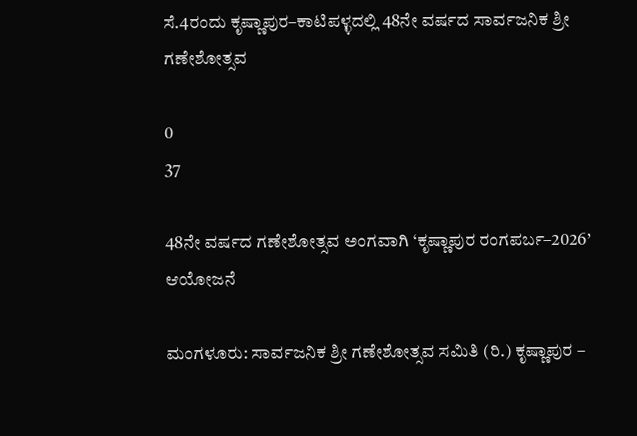ಸೆ.4ರಂದು ಕೃಷ್ಣಾಪುರ–ಕಾಟಿಪಳ್ಳದಲ್ಲಿ 48ನೇ ವರ್ಷದ ಸಾರ್ವಜನಿಕ ಶ್ರೀ ಗಣೇಶೋತ್ಸವ

0
37

48ನೇ ವರ್ಷದ ಗಣೇಶೋತ್ಸವ ಅಂಗವಾಗಿ ‘ಕೃಷ್ಣಾಪುರ ರಂಗಪರ್ಬ–2026’ ಆಯೋಜನೆ

ಮಂಗಳೂರು: ಸಾರ್ವಜನಿಕ ಶ್ರೀ ಗಣೇಶೋತ್ಸವ ಸಮಿತಿ (ರಿ.) ಕೃಷ್ಣಾಪುರ –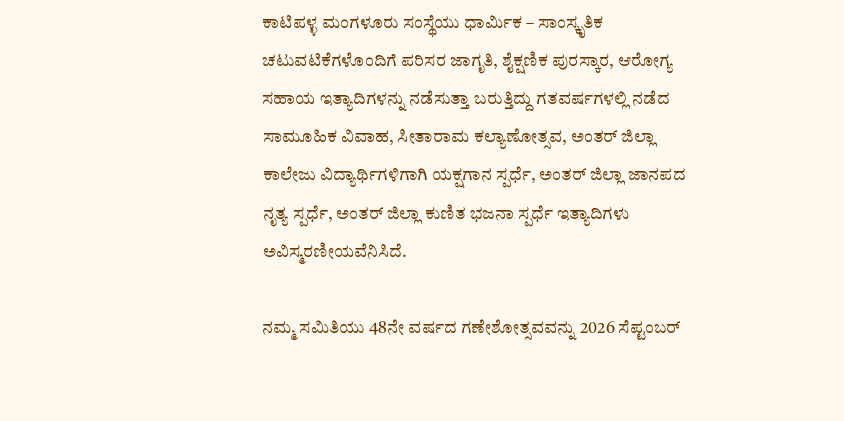ಕಾಟಿಪಳ್ಳ ಮಂಗಳೂರು ಸಂಸ್ಥೆಯು ಧಾರ್ಮಿಕ – ಸಾಂಸ್ಕೃತಿಕ ಚಟುವಟಿಕೆಗಳೊಂದಿಗೆ ಪರಿಸರ ಜಾಗೃತಿ, ಶೈಕ್ಷಣಿಕ ಪುರಸ್ಕಾರ, ಆರೋಗ್ಯ ಸಹಾಯ ಇತ್ಯಾದಿಗಳನ್ನು ನಡೆಸುತ್ತಾ ಬರುತ್ತಿದ್ದು ಗತವರ್ಷಗಳಲ್ಲಿ ನಡೆದ ಸಾಮೂಹಿಕ ವಿವಾಹ, ಸೀತಾರಾಮ ಕಲ್ಯಾಣೋತ್ಸವ, ಅಂತರ್ ಜಿಲ್ಲಾ ಕಾಲೇಜು ವಿದ್ಯಾರ್ಥಿಗಳಿಗಾಗಿ ಯಕ್ಷಗಾನ ಸ್ಪರ್ಧೆ, ಅಂತರ್ ಜಿಲ್ಲಾ ಜಾನಪದ ನೃತ್ಯ ಸ್ಪರ್ಧೆ, ಅಂತರ್ ಜಿಲ್ಲಾ ಕುಣಿತ ಭಜನಾ ಸ್ಪರ್ಧೆ ಇತ್ಯಾದಿಗಳು ಅವಿಸ್ಮರಣೀಯವೆನಿಸಿದೆ.

ನಮ್ಮ ಸಮಿತಿಯು 48ನೇ ವರ್ಷದ ಗಣೇಶೋತ್ಸವವನ್ನು 2026 ಸೆಪ್ಟಂಬರ್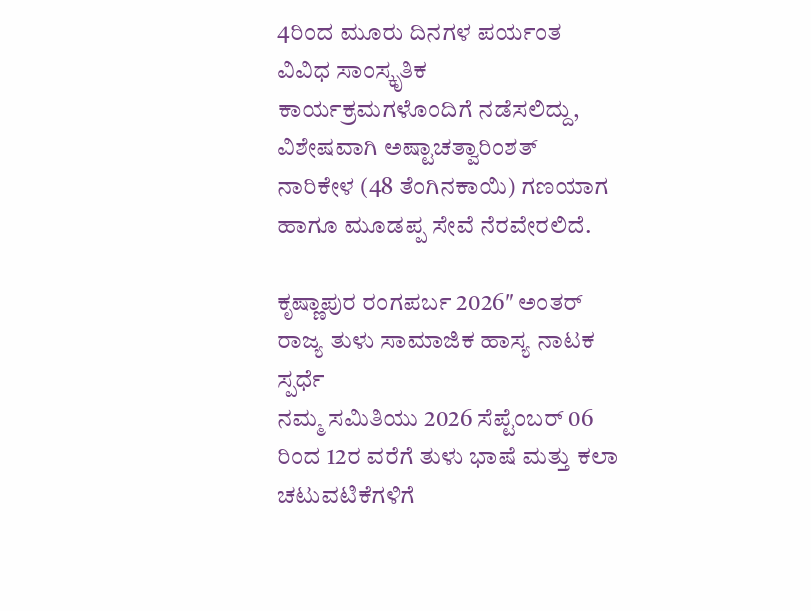4ರಿಂದ ಮೂರು ದಿನಗಳ ಪರ್ಯಂತ ವಿವಿಧ ಸಾಂಸ್ಕೃತಿಕ ಕಾರ್ಯಕ್ರಮಗಳೊಂದಿಗೆ ನಡೆಸಲಿದ್ದು, ವಿಶೇಷವಾಗಿ ಅಷ್ಟಾಚತ್ವಾರಿಂಶತ್ ನಾರಿಕೇಳ (48 ತೆಂಗಿನಕಾಯಿ) ಗಣಯಾಗ ಹಾಗೂ ಮೂಡಪ್ಪ ಸೇವೆ ನೆರವೇರಲಿದೆ.

ಕೃಷ್ಣಾಪುರ ರಂಗಪರ್ಬ 2026″ ಅಂತರ್ ರಾಜ್ಯ ತುಳು ಸಾಮಾಜಿಕ ಹಾಸ್ಯ ನಾಟಕ ಸ್ಪರ್ಧೆ
ನಮ್ಮ ಸಮಿತಿಯು 2026 ಸೆಪ್ಟೆಂಬರ್ 06 ರಿಂದ 12ರ ವರೆಗೆ ತುಳು ಭಾಷೆ ಮತ್ತು ಕಲಾ ಚಟುವಟಿಕೆಗಳಿಗೆ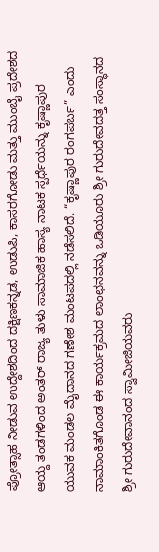ಪ್ರೋತ್ಸಾಹ ನೀಡುವ ಉದ್ದೇಶದಿಂದ ದಕ್ಷಿಣಕನ್ನಡ, ಉಡುಪಿ, ಕಾಸರಗೋಡು ಮತ್ತು ಮುಂಬೈ ಪ್ರದೇಶದ ಆಯ್ದ ತಂಡಗಳಿಂದ ಅಂತರ್ ರಾಜ್ಯ ತುಳು ಸಾಮಾಜಿಕ ಹಾಸ್ಯ ನಾಟಕ ಸ್ಪರ್ಧೆಯನ್ನು ಕೃಷ್ಣಾಪುರ ಯುವಕ ಮಂಡಲ ಮೈದಾನದ ಗಣೇಶ ಮಂಟಪದಲ್ಲಿ ನಡೆಸಲಿದೆ. “ಕೃಷ್ಣಾಪುರ ರಂಗಪರ್ಬ” ಎಂದು ನಾಮಾಂಕಿತಗೊಂಡ ಈ ಕಾರ್ಯಕ್ರಮದ ಲಾಂಛನವನ್ನು ಒಡಿಯೂರು ಶ್ರೀ ಗುರುದೇವದತ್ತ ಸಂಸ್ಥಾನದ ಶ್ರೀ ಗುರುದೇವಾನಂದ ಸ್ವಾಮೀಜಿಯವರು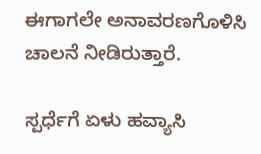ಈಗಾಗಲೇ ಅನಾವರಣಗೊಳಿಸಿ ಚಾಲನೆ ನೀಡಿರುತ್ತಾರೆ.

ಸ್ಪರ್ಧೆಗೆ ಏಳು ಹವ್ಯಾಸಿ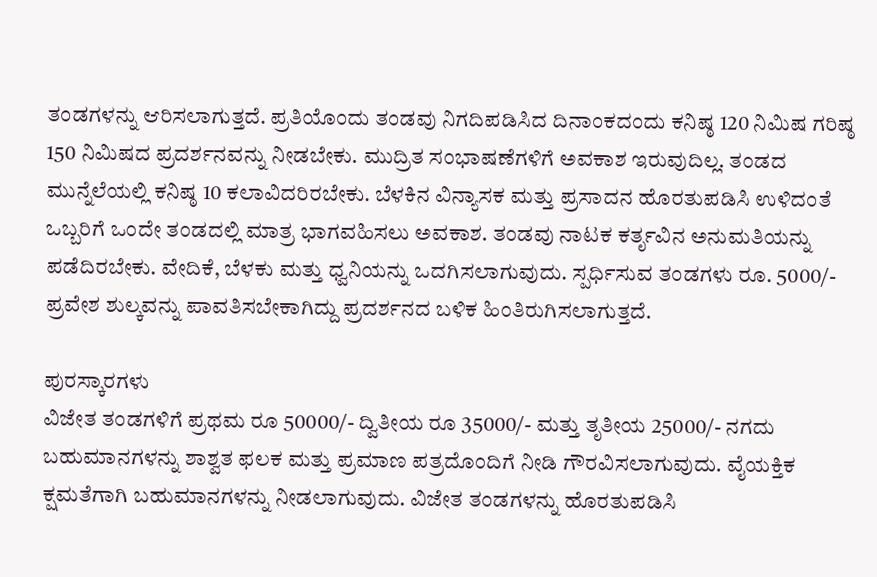ತಂಡಗಳನ್ನು ಆರಿಸಲಾಗುತ್ತದೆ. ಪ್ರತಿಯೊಂದು ತಂಡವು ನಿಗದಿಪಡಿಸಿದ ದಿನಾಂಕದಂದು ಕನಿಷ್ಠ 120 ನಿಮಿಷ ಗರಿಷ್ಠ 150 ನಿಮಿಷದ ಪ್ರದರ್ಶನವನ್ನು ನೀಡಬೇಕು. ಮುದ್ರಿತ ಸಂಭಾಷಣೆಗಳಿಗೆ ಅವಕಾಶ ಇರುವುದಿಲ್ಲ. ತಂಡದ ಮುನ್ನೆಲೆಯಲ್ಲಿ ಕನಿಷ್ಠ 10 ಕಲಾವಿದರಿರಬೇಕು. ಬೆಳಕಿನ ವಿನ್ಯಾಸಕ ಮತ್ತು ಪ್ರಸಾದನ ಹೊರತುಪಡಿಸಿ ಉಳಿದಂತೆ ಒಬ್ಬರಿಗೆ ಒಂದೇ ತಂಡದಲ್ಲಿ ಮಾತ್ರ ಭಾಗವಹಿಸಲು ಅವಕಾಶ. ತಂಡವು ನಾಟಕ ಕರ್ತೃವಿನ ಅನುಮತಿಯನ್ನು ಪಡೆದಿರಬೇಕು. ವೇದಿಕೆ, ಬೆಳಕು ಮತ್ತು ಧ್ವನಿಯನ್ನು ಒದಗಿಸಲಾಗುವುದು. ಸ್ಪರ್ಧಿಸುವ ತಂಡಗಳು ರೂ. 5000/- ಪ್ರವೇಶ ಶುಲ್ಕವನ್ನು ಪಾವತಿಸಬೇಕಾಗಿದ್ದು ಪ್ರದರ್ಶನದ ಬಳಿಕ ಹಿಂತಿರುಗಿಸಲಾಗುತ್ತದೆ.

ಪುರಸ್ಕಾರಗಳು
ವಿಜೇತ ತಂಡಗಳಿಗೆ ಪ್ರಥಮ ರೂ 50000/- ದ್ವಿತೀಯ ರೂ 35000/- ಮತ್ತು ತೃತೀಯ 25000/- ನಗದು ಬಹುಮಾನಗಳನ್ನು ಶಾಶ್ವತ ಫಲಕ ಮತ್ತು ಪ್ರಮಾಣ ಪತ್ರದೊಂದಿಗೆ ನೀಡಿ ಗೌರವಿಸಲಾಗುವುದು. ವೈಯಕ್ತಿಕ ಕ್ಷಮತೆಗಾಗಿ ಬಹುಮಾನಗಳನ್ನು ನೀಡಲಾಗುವುದು. ವಿಜೇತ ತಂಡಗಳನ್ನು ಹೊರತುಪಡಿಸಿ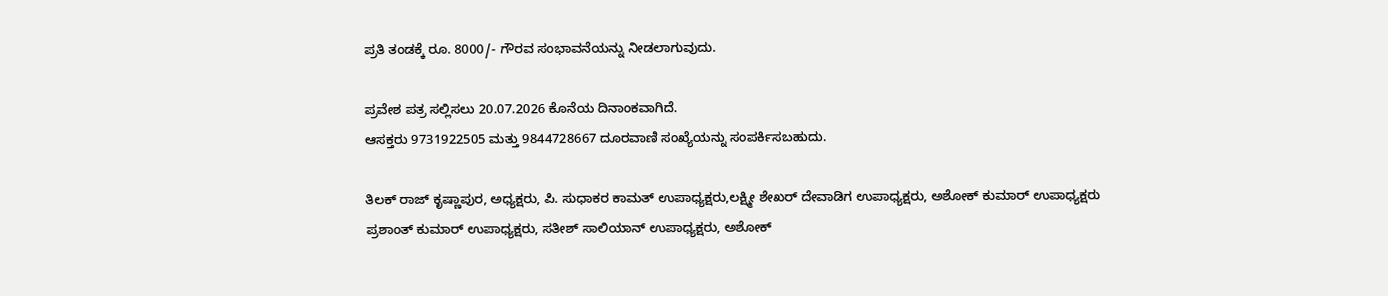ಪ್ರತಿ ತಂಡಕ್ಕೆ ರೂ. 8000/- ಗೌರವ ಸಂಭಾವನೆಯನ್ನು ನೀಡಲಾಗುವುದು.

ಪ್ರವೇಶ ಪತ್ರ ಸಲ್ಲಿಸಲು 20.07.2026 ಕೊನೆಯ ದಿನಾಂಕವಾಗಿದೆ.
ಆಸಕ್ತರು 9731922505 ಮತ್ತು 9844728667 ದೂರವಾಣಿ ಸಂಖ್ಯೆಯನ್ನು ಸಂಪರ್ಕಿಸಬಹುದು.

ತಿಲಕ್ ರಾಜ್ ಕೃಷ್ಣಾಪುರ, ಅಧ್ಯಕ್ಷರು, ಪಿ. ಸುಧಾಕರ ಕಾಮತ್ ಉಪಾಧ್ಯಕ್ಷರು,ಲಕ್ಷ್ಮೀ ಶೇಖರ್ ದೇವಾಡಿಗ ಉಪಾಧ್ಯಕ್ಷರು, ಅಶೋಕ್ ಕುಮಾರ್ ಉಪಾಧ್ಯಕ್ಷರು
ಪ್ರಶಾಂತ್ ಕುಮಾರ್ ಉಪಾಧ್ಯಕ್ಷರು, ಸತೀಶ್ ಸಾಲಿಯಾನ್ ಉಪಾಧ್ಯಕ್ಷರು, ಅಶೋಕ್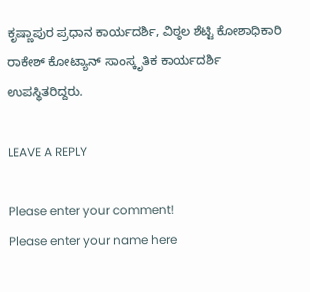ಕೃಷ್ಣಾಪುರ ಪ್ರಧಾನ ಕಾರ್ಯದರ್ಶಿ, ವಿಠ್ಠಲ ಶೆಟ್ಟಿ ಕೋಶಾಧಿಕಾರಿ
ರಾಕೇಶ್ ಕೋಟ್ಯಾನ್ ಸಾಂಸ್ಕೃತಿಕ ಕಾರ್ಯದರ್ಶಿ ಉಪಸ್ಥಿತರಿದ್ದರು.

LEAVE A REPLY

Please enter your comment!
Please enter your name here